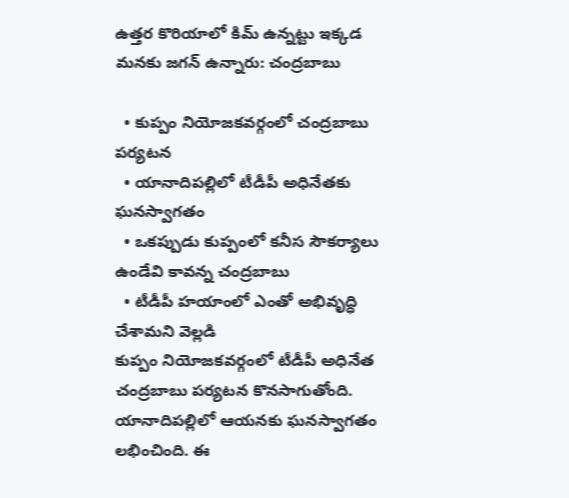ఉత్తర కొరియాలో కిమ్ ఉన్నట్టు ఇక్కడ మనకు జగన్ ఉన్నారు: చంద్రబాబు

  • కుప్పం నియోజకవర్గంలో చంద్రబాబు పర్యటన
  • యానాదిపల్లిలో టీడీపీ అధినేతకు ఘనస్వాగతం
  • ఒకప్పుడు కుప్పంలో కనీస సౌకర్యాలు ఉండేవి కావన్న చంద్రబాబు
  • టీడీపీ హయాంలో ఎంతో అభివృద్ధి చేశామని వెల్లడి
కుప్పం నియోజకవర్గంలో టీడీపీ అధినేత చంద్రబాబు పర్యటన కొనసాగుతోంది. యానాదిపల్లిలో ఆయనకు ఘనస్వాగతం లభించింది. ఈ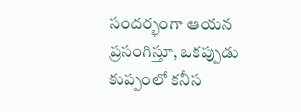సందర్భంగా ఆయన ప్రసంగిస్తూ, ఒకప్పుడు కుప్పంలో కనీస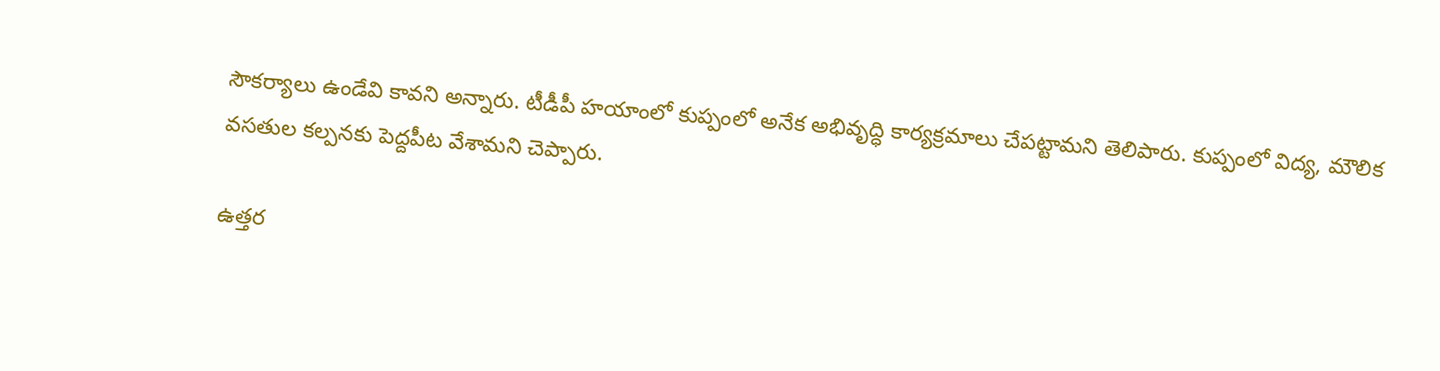సౌకర్యాలు ఉండేవి కావని అన్నారు. టీడీపీ హయాంలో కుప్పంలో అనేక అభివృద్ధి కార్యక్రమాలు చేపట్టామని తెలిపారు. కుప్పంలో విద్య, మౌలిక వసతుల కల్పనకు పెద్దపీట వేశామని చెప్పారు.

ఉత్తర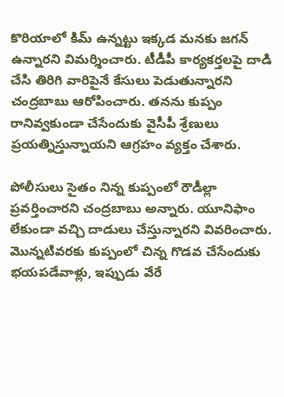కొరియాలో కిమ్ ఉన్నట్టు ఇక్కడ మనకు జగన్ ఉన్నారని విమర్శించారు. టీడీపీ కార్యకర్తలపై దాడి చేసి తిరిగి వారిపైనే కేసులు పెడుతున్నారని చంద్రబాబు ఆరోపించారు. తనను కుప్పం రానివ్వకుండా చేసేందుకు వైసీపీ శ్రేణులు ప్రయత్నిస్తున్నాయని ఆగ్రహం వ్యక్తం చేశారు.

పోలీసులు సైతం నిన్న కుప్పంలో రౌడీల్లా ప్రవర్తించారని చంద్రబాబు అన్నారు. యూనిఫాం లేకుండా వచ్చి దాడులు చేస్తున్నారని వివరించారు. మొన్నటివరకు కుప్పంలో చిన్న గొడవ చేసేందుకు భయపడేవాళ్లు, ఇప్పుడు వేరే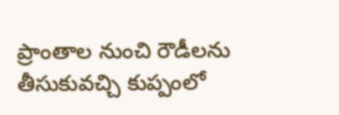ప్రాంతాల నుంచి రౌడీలను తీసుకువచ్చి కుప్పంలో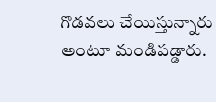గొడవలు చేయిస్తున్నారు అంటూ మండిపడ్డారు.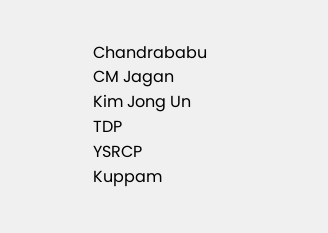Chandrababu
CM Jagan
Kim Jong Un
TDP
YSRCP
Kuppam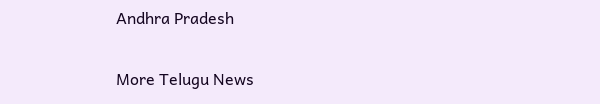Andhra Pradesh

More Telugu News